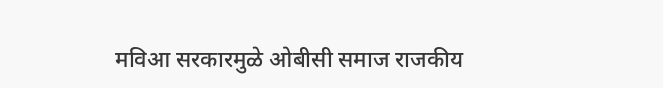मविआ सरकारमुळे ओबीसी समाज राजकीय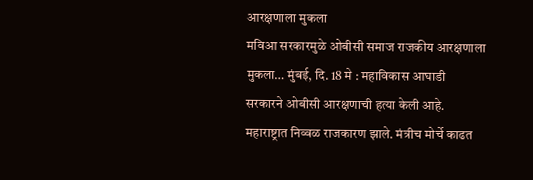आरक्षणाला मुकला
मविआ सरकारमुळे ओबीसी समाज राजकीय आरक्षणाला मुकला… मुंबई, दि. 18 मे : महाविकास आघाडी सरकारने ओबीसी आरक्षणाची हत्या केली आहे. महाराष्ट्रात निव्वळ राजकारण झाले. मंत्रीच मोर्चे काढत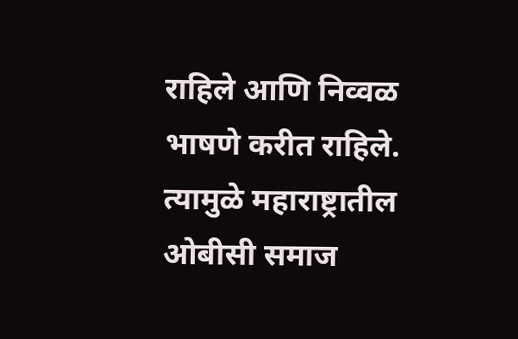राहिले आणि निव्वळ भाषणे करीत राहिले. त्यामुळे महाराष्ट्रातील ओबीसी समाज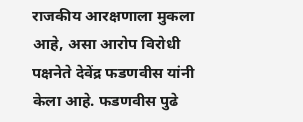राजकीय आरक्षणाला मुकला आहे, असा आरोप विरोधी पक्षनेते देवेंद्र फडणवीस यांनी केला आहे. फडणवीस पुढे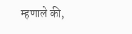म्हणाले की,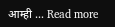आम्ही … Read more